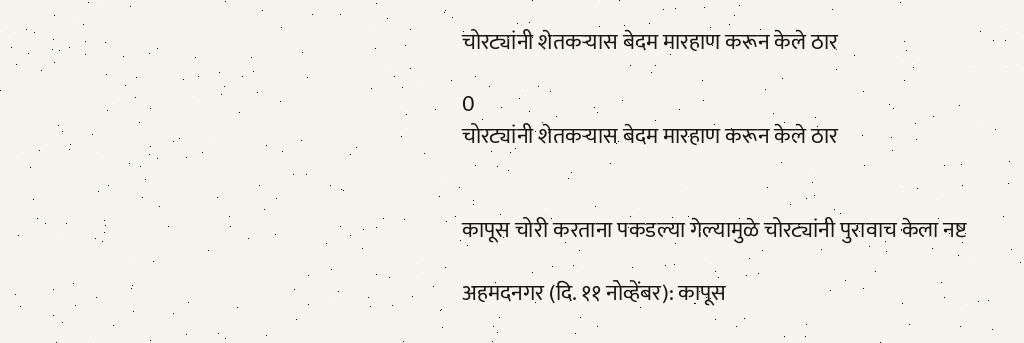चोरट्यांनी शेतकऱ्यास बेदम मारहाण करून केले ठार

0
चोरट्यांनी शेतकऱ्यास बेदम मारहाण करून केले ठार


कापूस चोरी करताना पकडल्या गेल्यामुळे चोरट्यांनी पुरावाच केला नष्ट

अहमदनगर (दि. ११ नोव्हेंबर): कापूस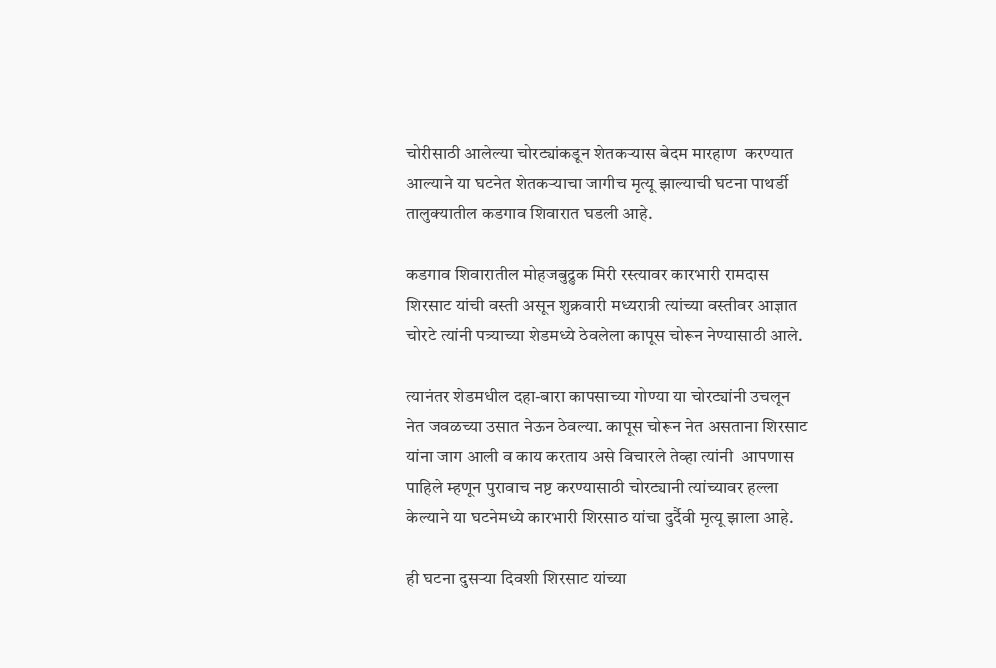चोरीसाठी आलेल्या चोरट्यांकडून शेतकऱ्यास बेदम मारहाण  करण्यात आल्याने या घटनेत शेतकऱ्याचा जागीच मृत्यू झाल्याची घटना पाथर्डी तालुक्यातील कडगाव शिवारात घडली आहे.

कडगाव शिवारातील मोहजबुद्रुक मिरी रस्त्यावर कारभारी रामदास शिरसाट यांची वस्ती असून शुक्रवारी मध्यरात्री त्यांच्या वस्तीवर आज्ञात चोरटे त्यांनी पत्र्याच्या शेडमध्ये ठेवलेला कापूस चोरून नेण्यासाठी आले.

त्यानंतर शेडमधील दहा-बारा कापसाच्या गोण्या या चोरट्यांनी उचलून नेत जवळच्या उसात नेऊन ठेवल्या. कापूस चोरून नेत असताना शिरसाट यांना जाग आली व काय करताय असे विचारले तेव्हा त्यांनी  आपणास पाहिले म्हणून पुरावाच नष्ट करण्यासाठी चोरट्यानी त्यांच्यावर हल्ला केल्याने या घटनेमध्ये कारभारी शिरसाठ यांचा दुर्दैवी मृत्यू झाला आहे.

ही घटना दुसऱ्या दिवशी शिरसाट यांच्या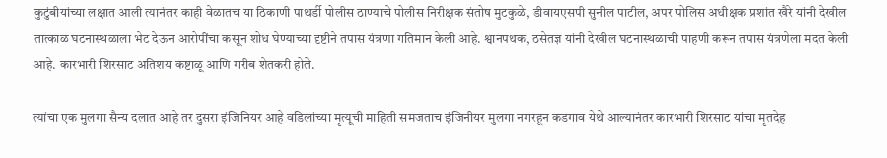कुटुंबीयांच्या लक्षात आली त्यानंतर काही वेळातच या ठिकाणी पाथर्डी पोलीस ठाण्याचे पोलीस निरीक्षक संतोष मुटकुळे, डीवायएसपी सुनील पाटील, अपर पोलिस अधीक्षक प्रशांत खैरे यांनी देखील तात्काळ घटनास्थळाला भेट देऊन आरोपींचा कसून शोध घेण्याच्या दृष्टीने तपास यंत्रणा गतिमान केली आहे. श्वानपथक, ठसेतज्ञ यांनी देखील घटनास्थळाची पाहणी करून तपास यंत्रणेला मदत केली आहे. कारभारी शिरसाट अतिशय कष्टाळू आणि गरीब शेतकरी होते.

त्यांचा एक मुलगा सैन्य दलात आहे तर दुसरा इंजिनियर आहे वडिलांच्या मृत्यूची माहिती समजताच इंजिनीयर मुलगा नगरहून कडगाव येथे आल्यानंतर कारभारी शिरसाट यांचा मृतदेह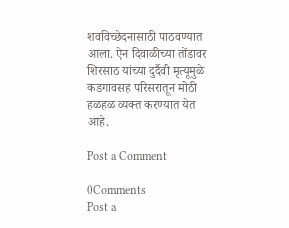शवविच्छेदनासाठी पाठवण्यात आला. ऐन दिवाळीच्या तोंडावर शिरसाठ यांच्या दुर्दैवी मृत्यूमुळे कडगावसह परिसरातून मोठी हळहळ व्यक्त करण्यात येत आहे.

Post a Comment

0Comments
Post a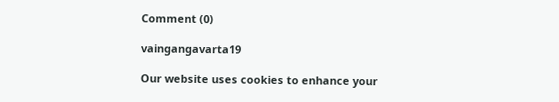Comment (0)

vaingangavarta19

Our website uses cookies to enhance your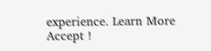experience. Learn More
Accept !